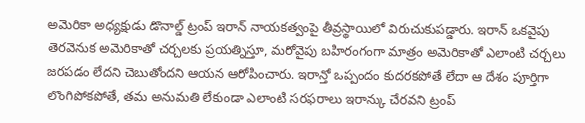అమెరికా అధ్యక్షుడు డొనాల్డ్ ట్రంప్ ఇరాన్ నాయకత్వంపై తీవ్రస్థాయిలో విరుచుకుపడ్డారు. ఇరాన్ ఒకవైపు తెరవెనుక అమెరికాతో చర్చలకు ప్రయత్నిస్తూ, మరోవైపు బహిరంగంగా మాత్రం అమెరికాతో ఎలాంటి చర్చలు జరపడం లేదని చెబుతోందని ఆయన ఆరోపించారు. ఇరాన్తో ఒప్పందం కుదరకపోతే లేదా ఆ దేశం పూర్తిగా లొంగిపోకపోతే, తమ అనుమతి లేకుండా ఎలాంటి సరఫరాలు ఇరాన్కు చేరవని ట్రంప్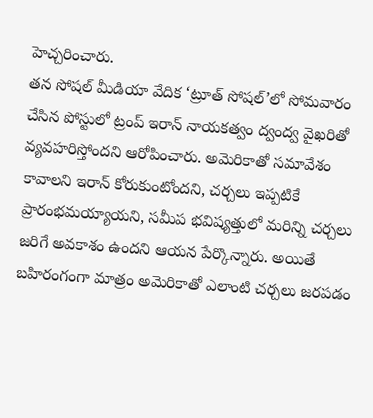హెచ్చరించారు.
తన సోషల్ మీడియా వేదిక ‘ట్రూత్ సోషల్’లో సోమవారం చేసిన పోస్టులో ట్రంప్ ఇరాన్ నాయకత్వం ద్వంద్వ వైఖరితో వ్యవహరిస్తోందని ఆరోపించారు. అమెరికాతో సమావేశం కావాలని ఇరాన్ కోరుకుంటోందని, చర్చలు ఇప్పటికే ప్రారంభమయ్యాయని, సమీప భవిష్యత్తులో మరిన్ని చర్చలు జరిగే అవకాశం ఉందని ఆయన పేర్కొన్నారు. అయితే బహిరంగంగా మాత్రం అమెరికాతో ఎలాంటి చర్చలు జరపడం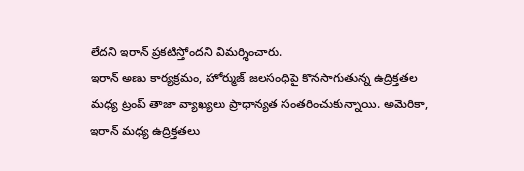లేదని ఇరాన్ ప్రకటిస్తోందని విమర్శించారు.
ఇరాన్ అణు కార్యక్రమం, హోర్ముజ్ జలసంధిపై కొనసాగుతున్న ఉద్రిక్తతల మధ్య ట్రంప్ తాజా వ్యాఖ్యలు ప్రాధాన్యత సంతరించుకున్నాయి. అమెరికా, ఇరాన్ మధ్య ఉద్రిక్తతలు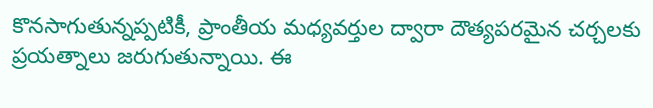కొనసాగుతున్నప్పటికీ, ప్రాంతీయ మధ్యవర్తుల ద్వారా దౌత్యపరమైన చర్చలకు ప్రయత్నాలు జరుగుతున్నాయి. ఈ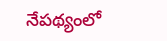నేపథ్యంలో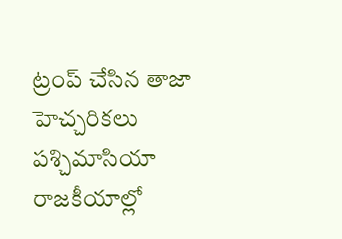ట్రంప్ చేసిన తాజా హెచ్చరికలు పశ్చిమాసియా రాజకీయాల్లో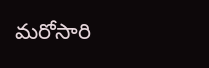మరోసారి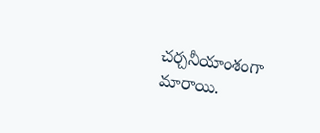చర్చనీయాంశంగా మారాయి.